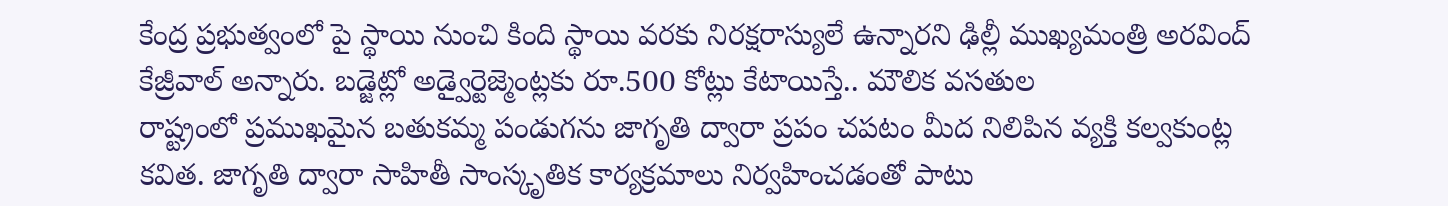కేంద్ర ప్రభుత్వంలో పై స్థాయి నుంచి కింది స్థాయి వరకు నిరక్షరాస్యులే ఉన్నారని ఢిల్లీ ముఖ్యమంత్రి అరవింద్ కేజ్రీవాల్ అన్నారు. బడ్జెట్లో అడ్వైర్టెజ్మెంట్లకు రూ.500 కోట్లు కేటాయిస్తే.. మౌలిక వసతుల
రాష్ట్రంలో ప్రముఖమైన బతుకమ్మ పండుగను జాగృతి ద్వారా ప్రపం చపటం మీద నిలిపిన వ్యక్తి కల్వకుంట్ల కవిత. జాగృతి ద్వారా సాహితీ సాంస్కృతిక కార్యక్రమాలు నిర్వహించడంతో పాటు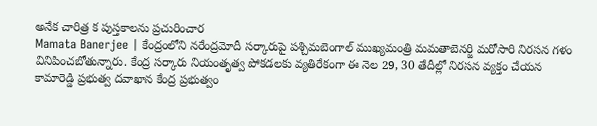అనేక చారిత్ర క పుస్తకాలను ప్రచురించార
Mamata Banerjee | కేంద్రంలోని నరేంద్రమోదీ సర్కారుపై పశ్చిమబెంగాల్ ముఖ్యమంత్రి మమతాబెనర్జి మరోసారి నిరసన గళం వినిపించబోతున్నారు. కేంద్ర సర్కారు నియంతృత్వ పోకడలకు వ్యతిరేకంగా ఈ నెల 29, 30 తేదీల్లో నిరసన వ్యక్తం చేయన
కామారెడ్డి ప్రభుత్వ దవాఖాన కేంద్ర ప్రభుత్వం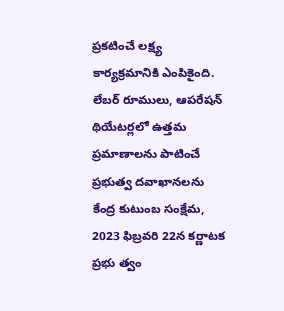ప్రకటించే లక్ష్య కార్యక్రమానికి ఎంపికైంది. లేబర్ రూములు, ఆపరేషన్ థియేటర్లలో ఉత్తమ ప్రమాణాలను పాటించే ప్రభుత్వ దవాఖానలను కేంద్ర కుటుంబ సంక్షేమ,
2023 ఫిబ్రవరి 22న కర్ణాటక ప్రభు త్వం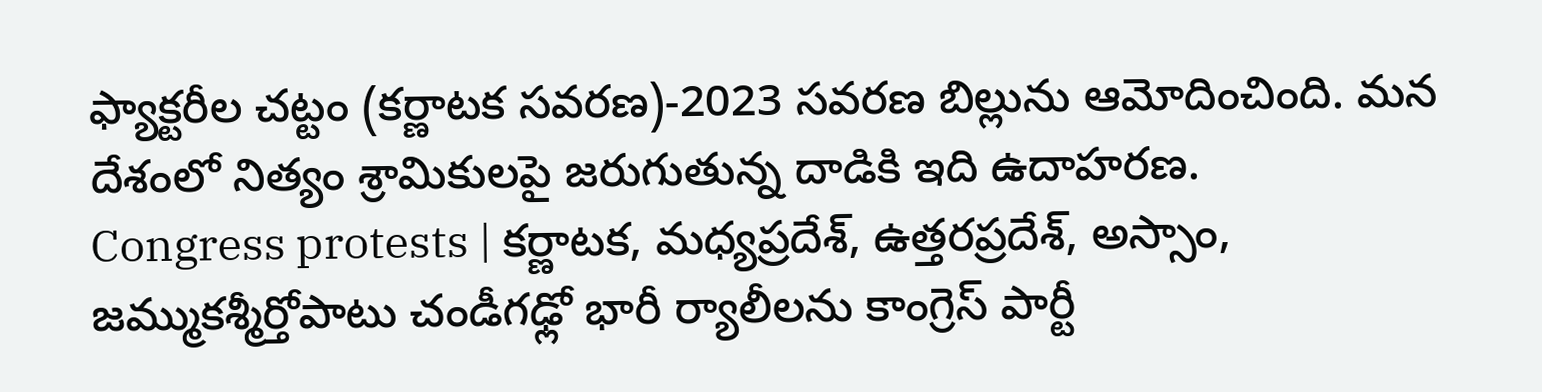ఫ్యాక్టరీల చట్టం (కర్ణాటక సవరణ)-2023 సవరణ బిల్లును ఆమోదించింది. మన దేశంలో నిత్యం శ్రామికులపై జరుగుతున్న దాడికి ఇది ఉదాహరణ.
Congress protests | కర్ణాటక, మధ్యప్రదేశ్, ఉత్తరప్రదేశ్, అస్సాం, జమ్ముకశ్మీర్తోపాటు చండీగఢ్లో భారీ ర్యాలీలను కాంగ్రెస్ పార్టీ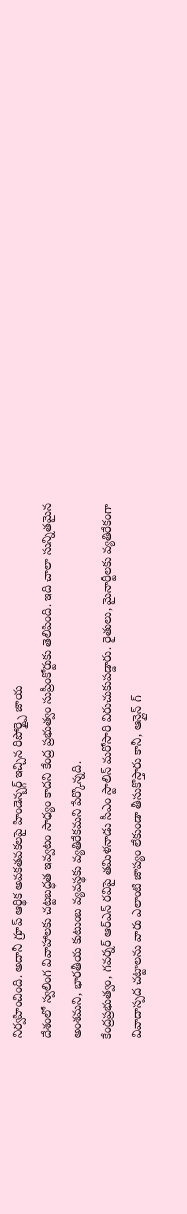నిర్వహించింది. అదానీ గ్రూప్ ఆర్థిక అవకతవకలపై హిండెన్బర్గ్ ఇచ్చిన రిపోర్ట్పై జాయ
దేశంలో స్వలింగ వివాహాలకు చట్టబద్ధత ఇవ్వటం సాధ్యం కాదని కేంద్ర ప్రభుత్వం సుప్రీంకోర్టుకు తెలిపింది. ఇది చాలా సున్నితమైన అంశమని, భారతీయ కుటుంబ వ్యవస్థకు వ్యతిరేకమని పేర్కొన్నది.
కేంద్రప్రభుత్వం, గవర్నర్ ఆర్ఎన్ రవిపై తమిళనాడు సీఎం స్టాలిన్ మరోసారి విరుచుకుపడ్డారు. రైతులు, మైనార్టీలకు వ్యతిరేకంగా వివాదాస్పద చట్టాలను వారు ఎలాంటి జాప్యం లేకుండా తీసుకొస్తారు కానీ, ఆన్లైన్ గ్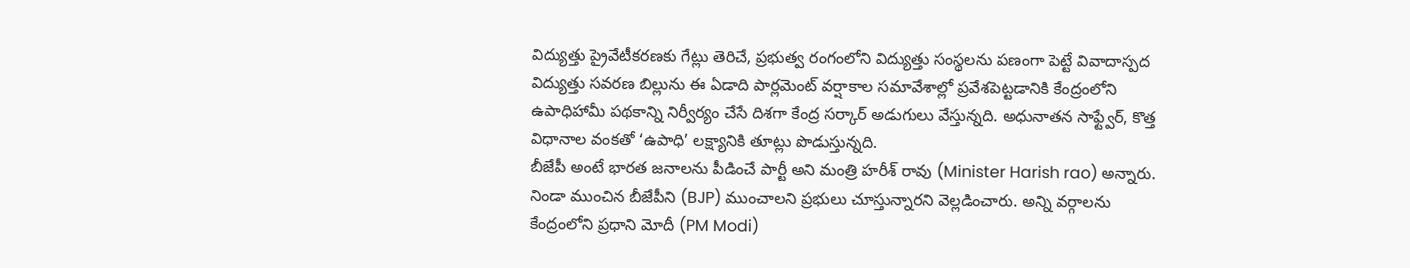విద్యుత్తు ప్రైవేటీకరణకు గేట్లు తెరిచే, ప్రభుత్వ రంగంలోని విద్యుత్తు సంస్థలను పణంగా పెట్టే వివాదాస్పద విద్యుత్తు సవరణ బిల్లును ఈ ఏడాది పార్లమెంట్ వర్షాకాల సమావేశాల్లో ప్రవేశపెట్టడానికి కేంద్రంలోని
ఉపాధిహామీ పథకాన్ని నిర్వీర్యం చేసే దిశగా కేంద్ర సర్కార్ అడుగులు వేస్తున్నది. అధునాతన సాఫ్ట్వేర్, కొత్త విధానాల వంకతో ‘ఉపాధి’ లక్ష్యానికి తూట్లు పొడుస్తున్నది.
బీజేపీ అంటే భారత జనాలను పీడించే పార్టీ అని మంత్రి హరీశ్ రావు (Minister Harish rao) అన్నారు. నిండా ముంచిన బీజేపీని (BJP) ముంచాలని ప్రభులు చూస్తున్నారని వెల్లడించారు. అన్ని వర్గాలను కేంద్రంలోని ప్రధాని మోదీ (PM Modi)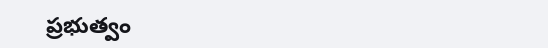ప్రభుత్వం